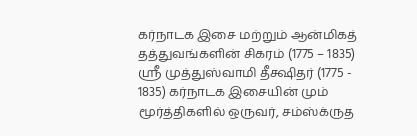கர்நாடக இசை மற்றும் ஆன்மிகத் தத்துவங்களின் சிகரம் (1775 – 1835) ஸ்ரீ முத்துஸ்வாமி தீக்ஷிதர் (1775 - 1835) கர்நாடக இசையின் மும் மூர்த்திகளில் ஒருவர், சம்ஸ்க்ருத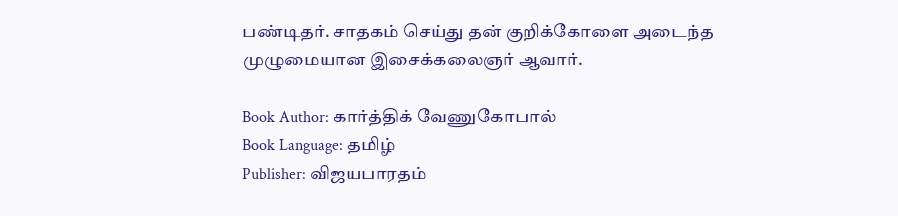பண்டிதர். சாதகம் செய்து தன் குறிக்கோளை அடைந்த முழுமையான இசைக்கலைஞர் ஆவார்.

Book Author: கார்த்திக் வேணுகோபால்
Book Language: தமிழ்
Publisher: விஜயபாரதம்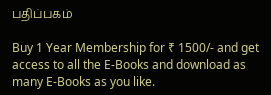பதிப்பகம்

Buy 1 Year Membership for ₹ 1500/- and get access to all the E-Books and download as many E-Books as you like.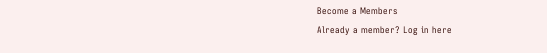Become a Members
Already a member? Log in here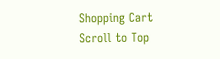Shopping Cart
Scroll to Top